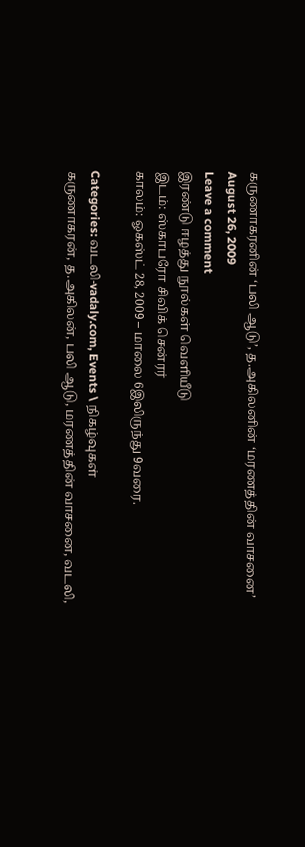கருணாகரனின் ‘பலி ஆடு’, த.அகிலனின் ‘மரணத்தின் வாசனை’
August 26, 2009
Leave a comment
இரண்டு ஈழத்து நூல்கள் வெளியீடு
இடம்: ஸ்காபரோ சிவிக் சென்ரர்
காலம்: ஓகஸ்ட் 28, 2009 – மாலை 6இலிருந்து 9வரை.

Categories: வடலி-vadaly.com, Events \ நிகழ்வுகள்
கருணாகரன், த.அகிலன், பலி ஆடு, மரணத்தின் வாசனை, வடலி,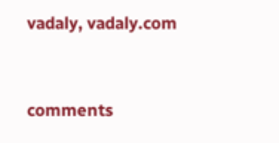vadaly, vadaly.com


comments